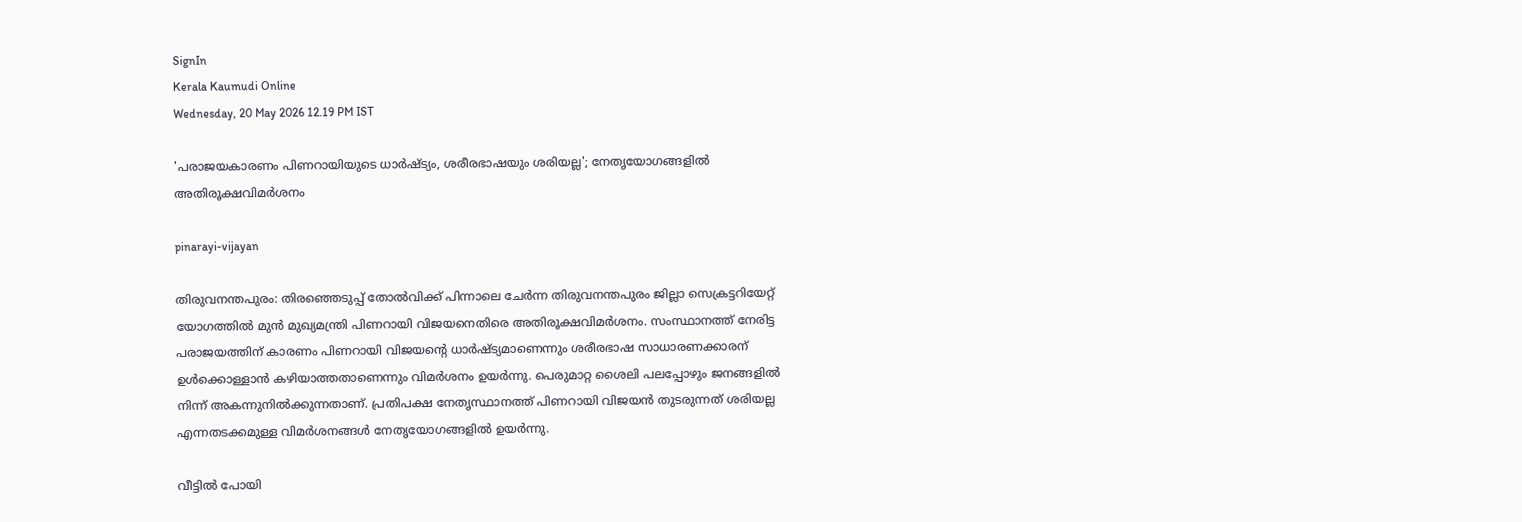SignIn
Kerala Kaumudi Online
Wednesday, 20 May 2026 12.19 PM IST

'പരാജയകാരണം പിണറായിയുടെ ധാർഷ്ട്യം, ശരീരഭാഷയും ശരിയല്ല'; നേതൃയോഗങ്ങളിൽ അതിരൂക്ഷവിമർശനം

pinarayi-vijayan

തിരുവനന്തപുരം: തിരഞ്ഞെടുപ്പ് തോൽവിക്ക് പിന്നാലെ ചേർന്ന തിരുവനന്തപുരം ജില്ലാ സെക്രട്ടറിയേറ്റ് യോഗത്തിൽ മുൻ മുഖ്യമന്ത്രി പിണറായി വിജയനെതിരെ അതിരൂക്ഷവിമർശനം. സംസ്ഥാനത്ത് നേരിട്ട പരാജയത്തിന് കാരണം പിണറായി വിജയന്റെ ധാർഷ്ട്യമാണെന്നും ശരീരഭാഷ സാധാരണക്കാരന് ഉൾക്കൊള്ളാൻ കഴിയാത്തതാണെന്നും വിമർശനം ഉയർന്നു. പെരുമാറ്റ ശൈലി പലപ്പോഴും ജനങ്ങളിൽ നിന്ന് അകന്നുനിൽക്കുന്നതാണ്. പ്രതിപക്ഷ നേതൃസ്ഥാനത്ത് പിണറായി വിജയൻ തുടരുന്നത് ശരിയല്ല എന്നതടക്കമുള്ള വിമർശനങ്ങൾ നേതൃയോഗങ്ങളിൽ ഉയർന്നു.

വീട്ടിൽ പോയി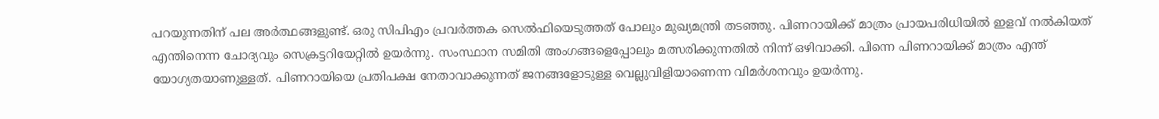പറയുന്നതിന് പല അർത്ഥങ്ങളുണ്ട്. ഒരു സിപിഎം പ്രവർത്തക സെൽഫിയെടുത്തത് പോലും മുഖ്യമന്ത്രി തടഞ്ഞു. പിണറായിക്ക് മാത്രം പ്രായപരിധിയിൽ ഇളവ് നൽകിയത് എന്തിനെന്ന ചോദ്യവും സെക്രട്ടറിയേറ്റിൽ ഉയർന്നു. സംസ്ഥാന സമിതി അംഗങ്ങളെപ്പോലും മത്സരിക്കുന്നതിൽ നിന്ന് ഒഴിവാക്കി. പിന്നെ പിണറായിക്ക് മാത്രം എന്ത് യോഗ്യതയാണുള്ളത്. പിണറായിയെ പ്രതിപക്ഷ നേതാവാക്കുന്നത് ജനങ്ങളോടുള്ള വെല്ലുവിളിയാണെന്ന വിമർശനവും ഉയർന്നു.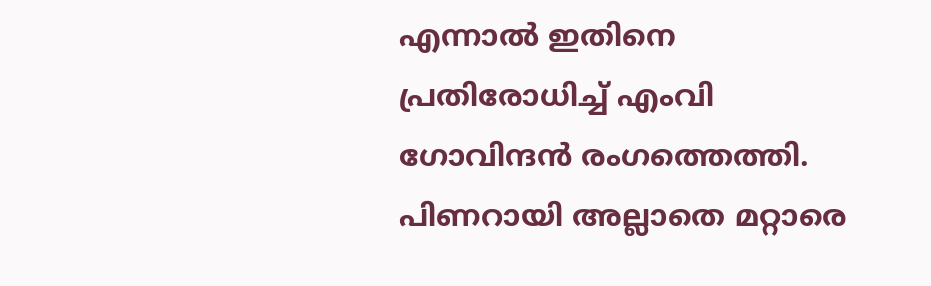എന്നാൽ ഇതിനെ പ്രതിരോധിച്ച് എംവി ഗോവിന്ദൻ രംഗത്തെത്തി. പിണറായി അല്ലാതെ മറ്റാരെ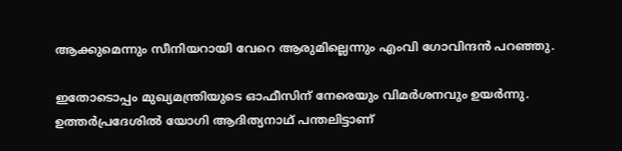ആക്കുമെന്നും സീനിയറായി വേറെ ആരുമില്ലെന്നും എംവി ഗോവിന്ദൻ പറഞ്ഞു.

ഇതോടൊപ്പം മുഖ്യമന്ത്രിയുടെ ഓഫീസിന് നേരെയും വിമർശനവും ഉയർന്നു. ഉത്തർപ്രദേശിൽ യോഗി ആദിത്യനാഥ് പന്തലിട്ടാണ്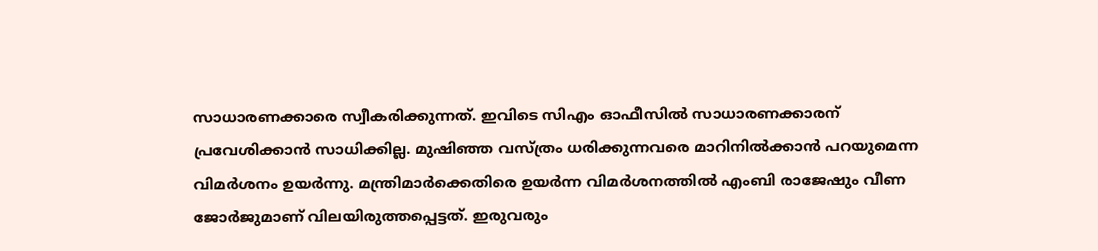സാധാരണക്കാരെ സ്വീകരിക്കുന്നത്. ഇവിടെ സിഎം ഓഫീസിൽ സാധാരണക്കാരന് പ്രവേശിക്കാൻ സാധിക്കില്ല. മുഷിഞ്ഞ വസ്ത്രം ധരിക്കുന്നവരെ മാറിനിൽക്കാൻ പറയുമെന്ന വിമർശനം ഉയർന്നു. മന്ത്രിമാർക്കെതിരെ ഉയർന്ന വിമർശനത്തിൽ എംബി രാജേഷും വീണ ജോർജുമാണ് വിലയിരുത്തപ്പെട്ടത്. ഇരുവരും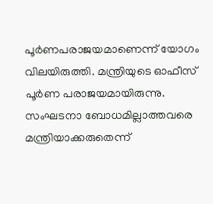പൂർണപരാജയമാണെന്ന് യോഗം വിലയിരുത്തി. മന്ത്രിയുടെ ഓഫീസ് പൂർണ പരാജയമായിരുന്നു. സംഘടനാ ബോധമില്ലാത്തവരെ മന്ത്രിയാക്കരുതെന്ന്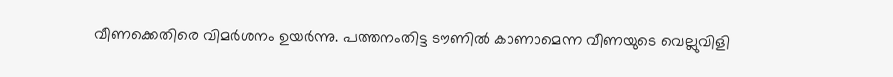വീണക്കെതിരെ വിമർശനം ഉയർന്നു. പത്തനംതിട്ട ടൗണിൽ കാണാമെന്ന വീണയുടെ വെല്ലുവിളി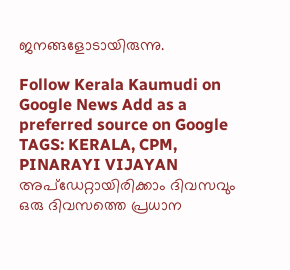ജനങ്ങളോടായിരുന്നു.

Follow Kerala Kaumudi on Google News Add as a preferred source on Google
TAGS: KERALA, CPM, PINARAYI VIJAYAN
അപ്ഡേറ്റായിരിക്കാം ദിവസവും
ഒരു ദിവസത്തെ പ്രധാന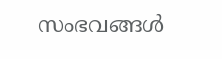സംഭവങ്ങൾ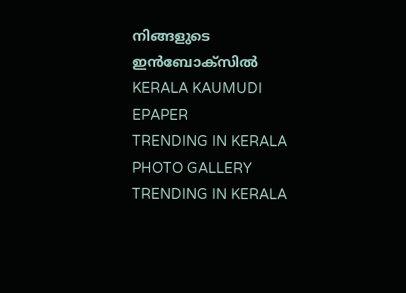നിങ്ങളുടെ ഇൻബോക്സിൽ
KERALA KAUMUDI EPAPER
TRENDING IN KERALA
PHOTO GALLERY
TRENDING IN KERALA